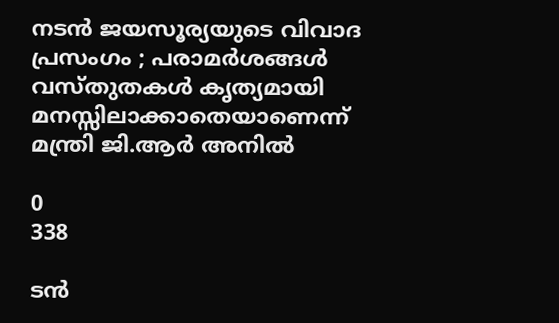നടൻ ജയസൂര്യയുടെ വിവാദ പ്രസംഗം ; പരാമർശങ്ങൾ വസ്തുതകൾ കൃത്യമായി മനസ്സിലാക്കാതെയാണെന്ന് മന്ത്രി ജി.ആർ അനിൽ

0
338

ടൻ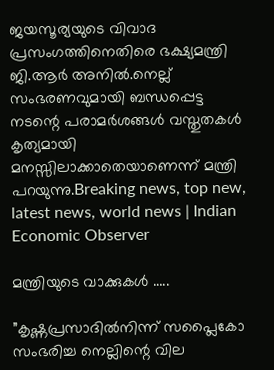ജയസൂര്യയുടെ വിവാദ പ്രസംഗത്തിനെതിരെ ഭക്ഷ്യമന്ത്രി ജി.ആർ അനിൽ.നെല്ല് സംഭരണവുമായി ബന്ധപ്പെട്ട നടന്റെ പരാമർശങ്ങൾ വസ്തുതകൾ കൃത്യമായി മനസ്സിലാക്കാതെയാണെന്ന് മന്ത്രി പറയുന്നു.Breaking news, top new, latest news, world news | Indian Economic Observer

മന്ത്രിയുടെ വാക്കുകൾ …..

”കൃഷ്ണപ്രസാദിൽനിന്ന് സപ്ലൈകോ സംഭരിച്ച നെല്ലിന്റെ വില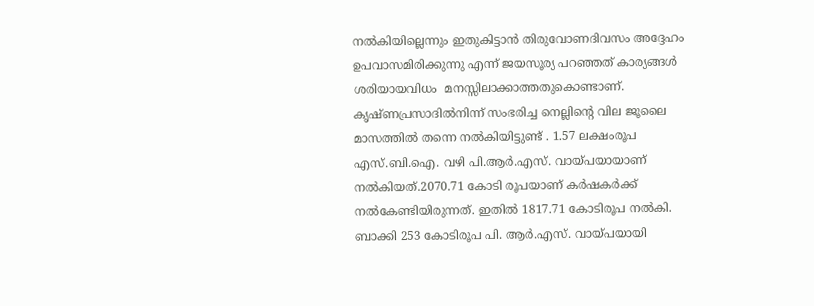നൽകിയില്ലെന്നും ഇതുകിട്ടാൻ തിരുവോണദിവസം അദ്ദേഹം ഉപവാസമിരിക്കുന്നു എന്ന് ജയസൂര്യ പറഞ്ഞത് കാര്യങ്ങൾ ശരിയായവിധം  മനസ്സിലാക്കാത്തതുകൊണ്ടാണ്. കൃഷ്ണപ്രസാദിൽനിന്ന് സംഭരിച്ച നെല്ലിന്റെ വില ജൂലൈ മാസത്തിൽ തന്നെ നൽകിയിട്ടുണ്ട് . 1.57 ലക്ഷംരൂപ എസ്.ബി.ഐ. വഴി പി.ആർ.എസ്. വായ്പയായാണ് നൽകിയത്.2070.71 കോടി രൂപയാണ് കർഷകർക്ക് നൽകേണ്ടിയിരുന്നത്. ഇതിൽ 1817.71 കോടിരൂപ നൽകി. ബാക്കി 253 കോടിരൂപ പി. ആർ.എസ്. വായ്പയായി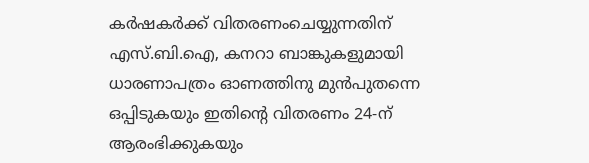കർഷകർക്ക് വിതരണംചെയ്യുന്നതിന് എസ്.ബി.ഐ, കനറാ ബാങ്കുകളുമായി ധാരണാപത്രം ഓണത്തിനു മുൻപുതന്നെ ഒപ്പിടുകയും ഇതിന്റെ വിതരണം 24-ന് ആരംഭിക്കുകയും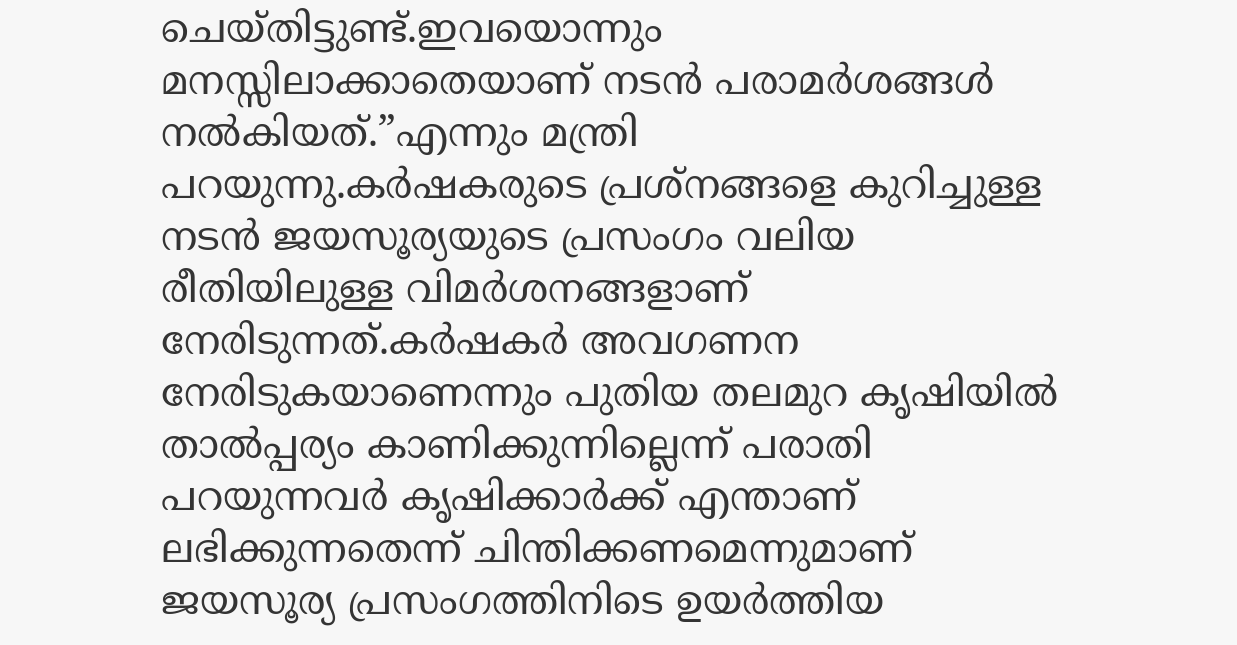ചെയ്തിട്ടുണ്ട്.ഇവയൊന്നും മനസ്സിലാക്കാതെയാണ് നടൻ പരാമർശങ്ങൾ നൽകിയത്.”എന്നും മന്ത്രി പറയുന്നു.കർഷകരുടെ പ്രശ്നങ്ങളെ കുറിച്ചുള്ള നടൻ ജയസൂര്യയുടെ പ്രസംഗം വലിയ രീതിയിലുള്ള വിമർശനങ്ങളാണ് നേരിടുന്നത്.കർഷകർ അവഗണന നേരിടുകയാണെന്നും പുതിയ തലമുറ കൃഷിയില്‍ താല്‍പ്പര്യം കാണിക്കുന്നില്ലെന്ന് പരാതി പറയുന്നവർ കൃഷിക്കാർക്ക് എന്താണ് ലഭിക്കുന്നതെന്ന് ചിന്തിക്കണമെന്നുമാണ് ജയസൂര്യ പ്രസംഗത്തിനിടെ ഉയർത്തിയ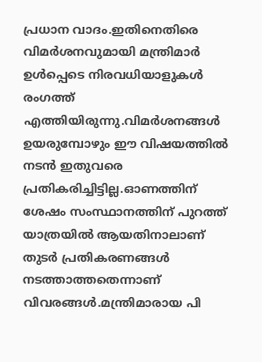പ്രധാന വാദം.ഇതിനെതിരെ വിമർശനവുമായി മന്ത്രിമാർ ഉൾപ്പെടെ നിരവധിയാളുകൾ രംഗത്ത് എത്തിയിരുന്നു.വിമർശനങ്ങൾ ഉയരുമ്പോഴും ഈ വിഷയത്തിൽ നടൻ ഇതുവരെ പ്രതികരിച്ചിട്ടില്ല.ഓണത്തിന് ശേഷം സംസ്ഥാനത്തിന് പുറത്ത് യാത്രയിൽ ആയതിനാലാണ് തുടർ പ്രതികരണങ്ങൾ നടത്താത്തതെന്നാണ് വിവരങ്ങൾ.മന്ത്രിമാരായ പി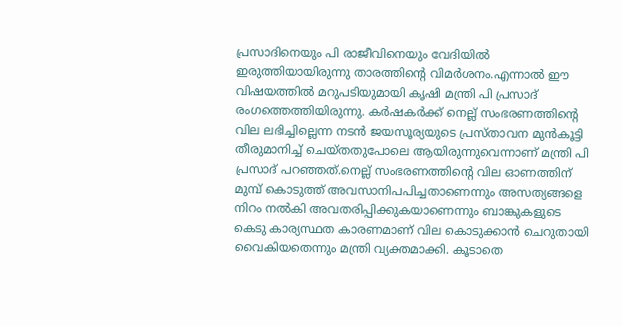പ്രസാദിനെയും പി രാജീവിനെയും വേദിയില്‍ ഇരുത്തിയായിരുന്നു താരത്തിന്റെ വിമര്‍ശനം.എന്നാൽ ഈ വിഷയത്തിൽ മറുപടിയുമായി കൃഷി മന്ത്രി പി പ്രസാദ് രംഗത്തെത്തിയിരുന്നു. കർഷകർക്ക് നെല്ല് സംഭരണത്തിന്റെ വില ലഭിച്ചില്ലെന്ന നടൻ ജയസൂര്യയുടെ പ്രസ്താവന മുൻകൂട്ടി തീരുമാനിച്ച് ചെയ്തതുപോലെ ആയിരുന്നുവെന്നാണ് മന്ത്രി പി പ്രസാദ് പറഞ്ഞത്.നെല്ല് സംഭരണത്തിന്റെ വില ഓണത്തിന് മുമ്പ് കൊടുത്ത് അവസാനിപപിച്ചതാണെന്നും അസത്യങ്ങളെ നിറം നൽകി അവതരിപ്പിക്കുകയാണെന്നും ബാങ്കുകളുടെ കെടു കാര്യസ്ഥത കാരണമാണ് വില കൊടുക്കാൻ ചെറുതായി വൈകിയതെന്നും മന്ത്രി വ്യക്തമാക്കി. കൂടാതെ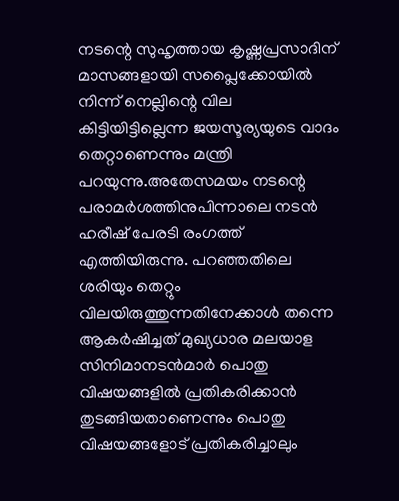നടന്റെ സുഹൃത്തായ കൃഷ്ണപ്രസാദിന് മാസങ്ങളായി സപ്ലൈക്കോയിൽ നിന്ന് നെല്ലിന്റെ വില കിട്ടിയിട്ടില്ലെന്ന ജയസൂര്യയുടെ വാദം തെറ്റാണെന്നും മന്ത്രി പറയുന്നു.അതേസമയം നടന്റെ പരാമർശത്തിനുപിന്നാലെ നടൻ ഹരീഷ് പേരടി രംഗത്ത് എത്തിയിരുന്നു. പറഞ്ഞതിലെ ശരിയും തെറ്റും വിലയിരുത്തുന്നതിനേക്കാൾ തന്നെ ആകർഷിച്ചത് മുഖ്യധാര മലയാള സിനിമാനടൻമാർ പൊതു വിഷയങ്ങളിൽ പ്രതികരിക്കാൻ തുടങ്ങിയതാണെന്നും പൊതു വിഷയങ്ങളോട് പ്രതികരിച്ചാലും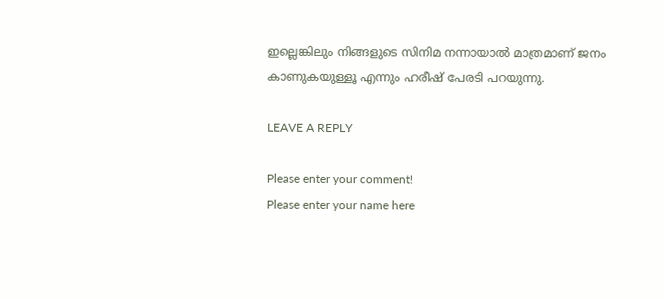ഇല്ലെങ്കിലും നിങ്ങളുടെ സിനിമ നന്നായാൽ മാത്രമാണ് ജനം കാണുകയുള്ളൂ എന്നും ഹരീഷ് പേരടി പറയുന്നു.

LEAVE A REPLY

Please enter your comment!
Please enter your name here